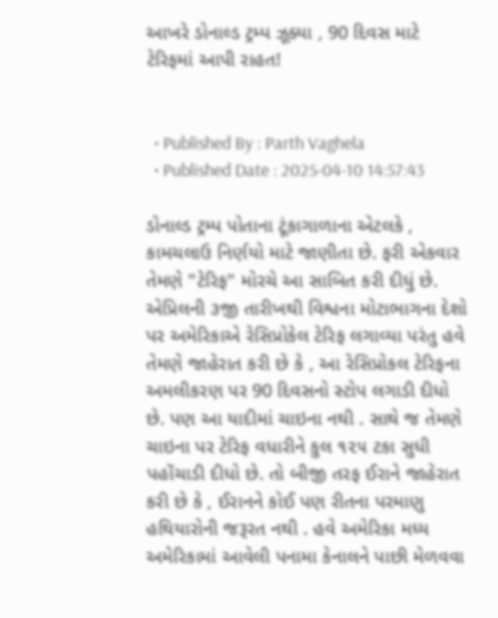આખરે ડોનાલ્ડ ટ્રમ્પ ઝૂક્યા , 90 દિવસ માટે ટેરિફમાં આપી રાહત!


  • Published By : Parth Vaghela
  • Published Date : 2025-04-10 14:57:43

ડોનાલ્ડ ટ્રમ્પ પોતાના ટૂંકાગાળાના એટલકે , કામચલાઉ નિર્ણયો માટે જાણીતા છે. ફરી એકવાર તેમણે "ટેરિફ" મોરચે આ સાબિત કરી દીધું છે. એપ્રિલની ૩જી તારીખથી વિશ્વના મોટાભાગના દેશો પર અમેરિકાએ રેસિપ્રોકેલ ટેરિફ લગાવ્યા પરંતુ હવે તેમણે જાહેરાત કરી છે કે , આ રેસિપ્રોકલ ટેરિફના અમલીકરણ પર 90 દિવસનો સ્ટોપ લગાડી દીધો છે. પણ આ યાદીમાં ચાઇના નથી . સાથે જ તેમણે ચાઇના પર ટેરિફ વધારીને કુલ ૧૨૫ ટકા સુધી પહોંચાડી દીધો છે. તો બીજી તરફ ઈરાને જાહેરાત કરી છે કે , ઈરાનને કોઈ પણ રીતના પરમાણુ હથિયારોની જરૂરત નથી . હવે અમેરિકા મધ્ય અમેરિકામાં આવેલી પનામા કેનાલને પાછી મેળવવા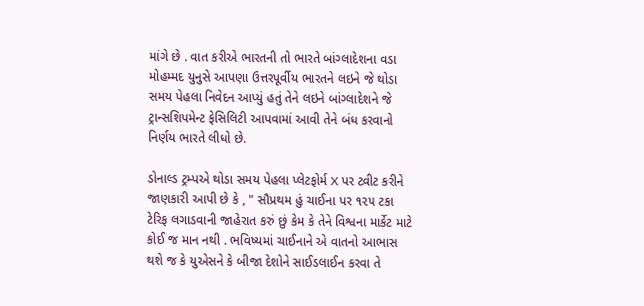માંગે છે . વાત કરીએ ભારતની તો ભારતે બાંગ્લાદેશના વડા મોહમ્મદ યુનુસે આપણા ઉત્તરપૂર્વીય ભારતને લઇને જે થોડા સમય પેહલા નિવેદન આપ્યું હતું તેને લઇને બાંગ્લાદેશને જે ટ્રાન્સશિપમેન્ટ ફેસિલિટી આપવામાં આવી તેને બંધ કરવાનો નિર્ણય ભારતે લીધો છે.

ડોનાલ્ડ ટ્રમ્પએ થોડા સમય પેહલા પ્લેટફોર્મ X પર ટ્વીટ કરીને જાણકારી આપી છે કે , " સૌપ્રથમ હું ચાઈના પર ૧૨૫ ટકા ટેરિફ લગાડવાની જાહેરાત કરું છું કેમ કે તેને વિશ્વના માર્કેટ માટે કોઈ જ માન નથી . ભવિષ્યમાં ચાઈનાને એ વાતનો આભાસ થશે જ કે યુએસને કે બીજા દેશોને સાઈડલાઈન કરવા તે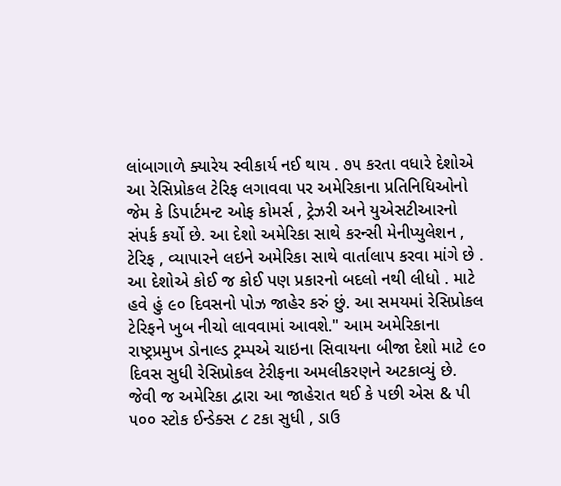લાંબાગાળે ક્યારેય સ્વીકાર્ય નઈ થાય . ૭૫ કરતા વધારે દેશોએ આ રેસિપ્રોકલ ટેરિફ લગાવવા પર અમેરિકાના પ્રતિનિધિઓનો જેમ કે ડિપાર્ટમન્ટ ઓફ કોમર્સ , ટ્રેઝરી અને યુએસટીઆરનો સંપર્ક કર્યો છે. આ દેશો અમેરિકા સાથે કરન્સી મેનીપ્યુલેશન , ટેરિફ , વ્યાપારને લઇને અમેરિકા સાથે વાર્તાલાપ કરવા માંગે છે . આ દેશોએ કોઈ જ કોઈ પણ પ્રકારનો બદલો નથી લીધો . માટે હવે હું ૯૦ દિવસનો પોઝ જાહેર કરું છું. આ સમયમાં રેસિપ્રોકલ ટેરિફને ખુબ નીચો લાવવામાં આવશે." આમ અમેરિકાના રાષ્ટ્રપ્રમુખ ડોનાલ્ડ ટ્રમ્પએ ચાઇના સિવાયના બીજા દેશો માટે ૯૦ દિવસ સુધી રેસિપ્રોકલ ટેરીફના અમલીકરણને અટકાવ્યું છે.  જેવી જ અમેરિકા દ્વારા આ જાહેરાત થઈ કે પછી એસ & પી ૫૦૦ સ્ટોક ઈન્ડેક્સ ૮ ટકા સુધી , ડાઉ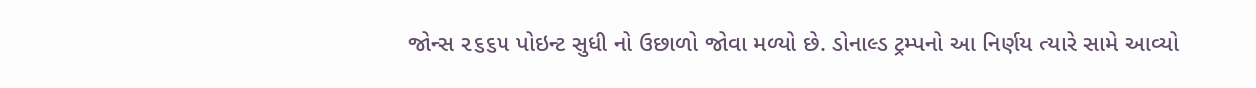જોન્સ ૨૬૬૫ પોઇન્ટ સુધી નો ઉછાળો જોવા મળ્યો છે. ડોનાલ્ડ ટ્રમ્પનો આ નિર્ણય ત્યારે સામે આવ્યો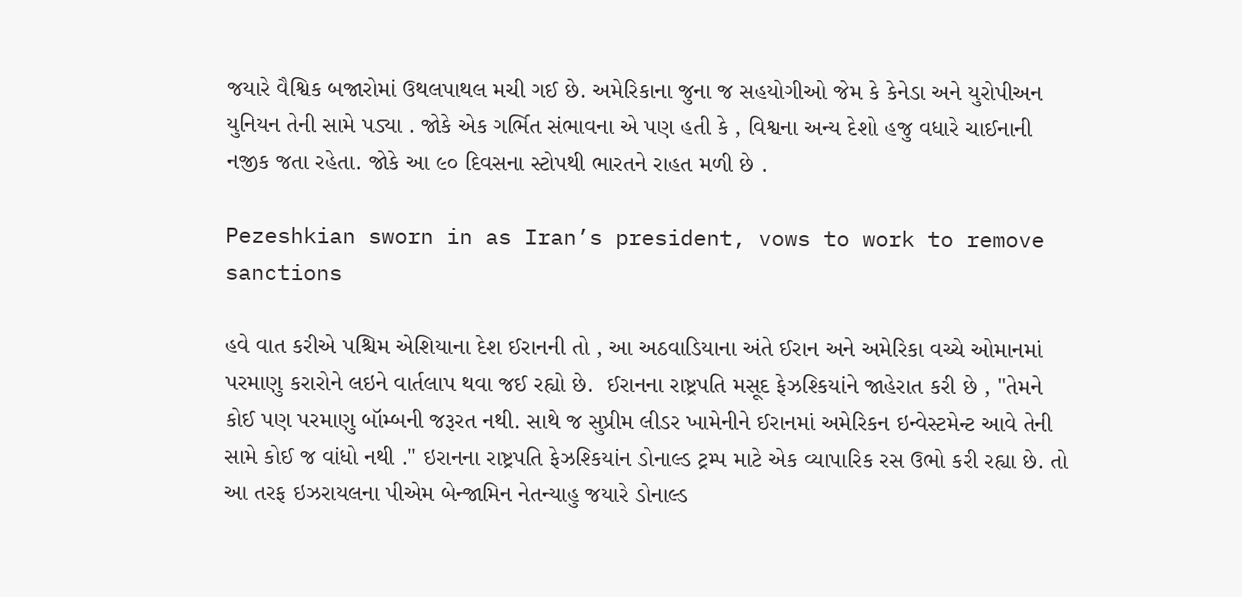જયારે વૈશ્વિક બજારોમાં ઉથલપાથલ મચી ગઈ છે. અમેરિકાના જુના જ સહયોગીઓ જેમ કે કેનેડા અને યુરોપીઅન યુનિયન તેની સામે પડ્યા . જોકે એક ગર્ભિત સંભાવના એ પણ હતી કે , વિશ્વના અન્ય દેશો હજુ વધારે ચાઈનાની નજીક જતા રહેતા. જોકે આ ૯૦ દિવસના સ્ટોપથી ભારતને રાહત મળી છે .

Pezeshkian sworn in as Iran’s president, vows to work to remove sanctions

હવે વાત કરીએ પશ્ચિમ એશિયાના દેશ ઈરાનની તો , આ અઠવાડિયાના અંતે ઈરાન અને અમેરિકા વચ્ચે ઓમાનમાં પરમાણુ કરારોને લઇને વાર્તલાપ થવા જઈ રહ્યો છે.  ઈરાનના રાષ્ટ્રપતિ મસૂદ ફેઝશ્કિયાંને જાહેરાત કરી છે , "તેમને કોઈ પણ પરમાણુ બૉમ્બની જરૂરત નથી. સાથે જ સુપ્રીમ લીડર ખામેનીને ઈરાનમાં અમેરિકન ઇન્વેસ્ટમેન્ટ આવે તેની સામે કોઈ જ વાંધો નથી ." ઇરાનના રાષ્ટ્રપતિ ફેઝશ્કિયાંન ડોનાલ્ડ ટ્રમ્પ માટે એક વ્યાપારિક રસ ઉભો કરી રહ્યા છે. તો આ તરફ ઇઝરાયલના પીએમ બેન્જામિન નેતન્યાહુ જયારે ડોનાલ્ડ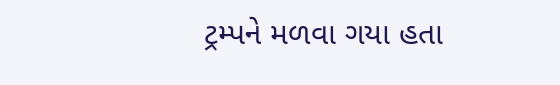ટ્રમ્પને મળવા ગયા હતા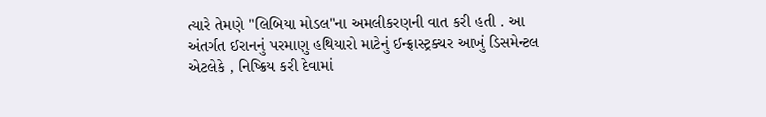ત્યારે તેમણે "લિબિયા મોડલ"ના અમલીકરણની વાત કરી હતી . આ અંતર્ગત ઈરાનનું પરમાણુ હથિયારો માટેનું ઈન્ફ્રાસ્ટ્રક્ચર આખું ડિસમેન્ટલ એટલેકે , નિષ્ક્રિય કરી દેવામાં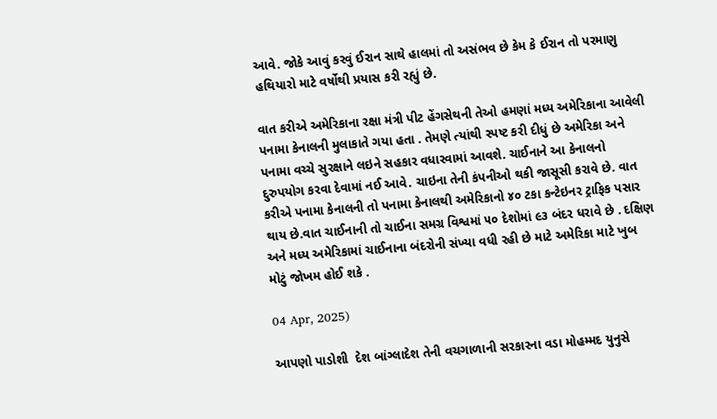આવે. જોકે આવું કરવું ઈરાન સાથે હાલમાં તો અસંભવ છે કેમ કે ઈરાન તો પરમાણુ હથિયારો માટે વર્ષોથી પ્રયાસ કરી રહ્યું છે.

વાત કરીએ અમેરિકાના રક્ષા મંત્રી પીટ હેંગસેથની તેઓ હમણાં મધ્ય અમેરિકાના આવેલી પનામા કેનાલની મુલાકાતે ગયા હતા . તેમણે ત્યાંથી સ્પષ્ટ કરી દીધું છે અમેરિકા અને પનામા વચ્ચે સુરક્ષાને લઇને સહકાર વધારવામાં આવશે. ચાઈનાને આ કેનાલનો દુરુપયોગ કરવા દેવામાં નઈ આવે. ચાઇના તેની કંપનીઓ થકી જાસૂસી કરાવે છે. વાત કરીએ પનામા કેનાલની તો પનામા કેનાલથી અમેરિકાનો ૪૦ ટકા કન્ટેઇનર ટ્રાફિક પસાર થાય છે.વાત ચાઈનાની તો ચાઈના સમગ્ર વિશ્વમાં ૫૦ દેશોમાં ૯૩ બંદર ધરાવે છે . દક્ષિણ અને મધ્ય અમેરિકામાં ચાઈનાના બંદરોની સંખ્યા વધી રહી છે માટે અમેરિકા માટે ખુબ મોટું જોખમ હોઈ શકે .

04 Apr, 2025)

આપણો પાડોશી  દેશ બાંગ્લાદેશ તેની વચગાળાની સરકારના વડા મોહમ્મદ યુનુસે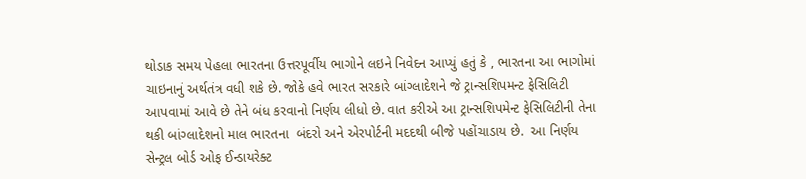થોડાક સમય પેહલા ભારતના ઉત્તરપૂર્વીય ભાગોને લઇને નિવેદન આપ્યું હતું કે , ભારતના આ ભાગોમાં ચાઇનાનું અર્થતંત્ર વધી શકે છે. જોકે હવે ભારત સરકારે બાંગ્લાદેશને જે ટ્રાન્સશિપમન્ટ ફેસિલિટી આપવામાં આવે છે તેને બંધ કરવાનો નિર્ણય લીધો છે. વાત કરીએ આ ટ્રાન્સશિપમેન્ટ ફેસિલિટીની તેના થકી બાંગ્લાદેશનો માલ ભારતના  બંદરો અને એરપોર્ટની મદદથી બીજે પહોંચાડાય છે.  આ નિર્ણય સેન્ટ્રલ બોર્ડ ઓફ ઈન્ડાયરેક્ટ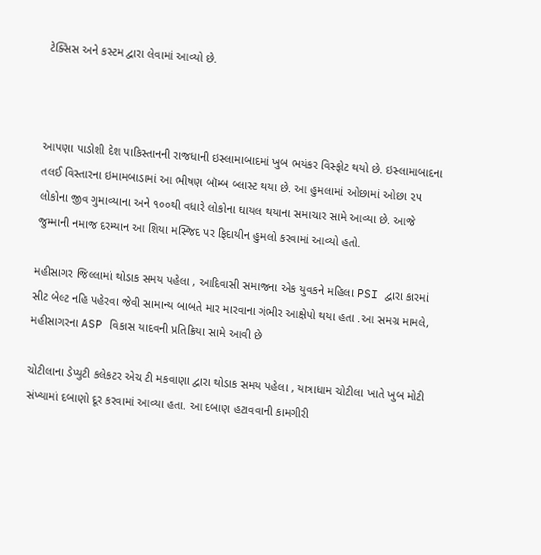ટેક્સિસ અને કસ્ટમ દ્વારા લેવામાં આવ્યો છે.



આપણા પાડોશી દેશ પાકિસ્તાનની રાજધાની ઇસ્લામાબાદમાં ખુબ ભયંકર વિસ્ફોટ થયો છે. ઇસ્લામાબાદના તલઈ વિસ્તારના ઇમામબાડામાં આ ભીષણ બૉમ્બ બ્લાસ્ટ થયા છે. આ હુમલામાં ઓછામાં ઓછા ૨૫ લોકોના જીવ ગુમાવ્યાના અને ૧૦૦થી વધારે લોકોના ઘાયલ થયાના સમાચાર સામે આવ્યા છે. આજે જુમ્માની નમાજ દરમ્યાન આ શિયા મસ્જિદ પર ફિદાયીન હુમલો કરવામાં આવ્યો હતો.

મહીસાગર જિલ્લામાં થોડાક સમય પહેલા , આદિવાસી સમાજના એક યુવકને મહિલા PSI દ્વારા કારમાં સીટ બેલ્ટ નહિ પહેરવા જેવી સામાન્ય બાબતે માર મારવાના ગંભીર આક્ષેપો થયા હતા .આ સમગ્ર મામલે, મહીસાગરના ASP વિકાસ યાદવની પ્રતિક્રિયા સામે આવી છે

ચોટીલાના ડેપ્યુટી કલેકટર એચ ટી મકવાણા દ્વારા થોડાક સમય પહેલા , યાત્રાધામ ચોટીલા ખાતે ખુબ મોટી સંખ્યામાં દબાણો દૂર કરવામાં આવ્યા હતા. આ દબાણ હટાવવાની કામગીરી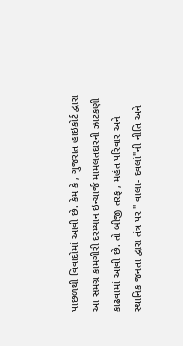પાછળથી વિવાદોમાં આવી છે. કેમ કે , ગુજરાત હાઇકોર્ટ દ્વારા આ સમગ્ર કામગીરી દરમ્યાન ઇન્ચાર્જ મામલતદારની ઝાટકણી કાઢવામાં આવી છે. તો બીજી તરફ , મહંત પરિવાર અને સ્થાનિક જનતા દ્વારા તંત્ર પર '' વાલા- દવલાં"ની નીતિ અને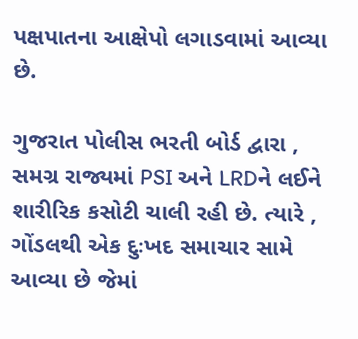પક્ષપાતના આક્ષેપો લગાડવામાં આવ્યા છે.

ગુજરાત પોલીસ ભરતી બોર્ડ દ્વારા , સમગ્ર રાજ્યમાં PSI અને LRDને લઈને શારીરિક કસોટી ચાલી રહી છે. ત્યારે , ગોંડલથી એક દુઃખદ સમાચાર સામે આવ્યા છે જેમાં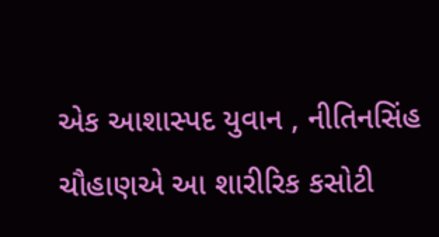એક આશાસ્પદ યુવાન , નીતિનસિંહ ચૌહાણએ આ શારીરિક કસોટી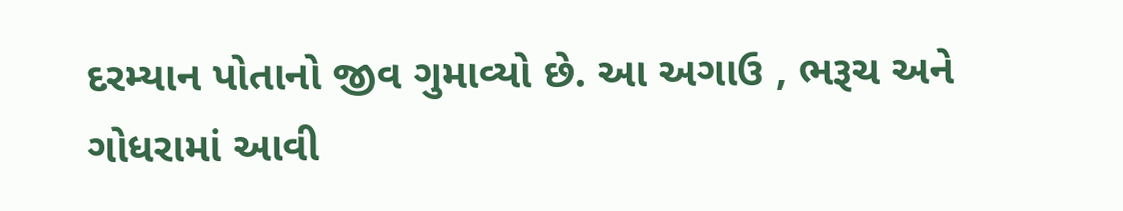દરમ્યાન પોતાનો જીવ ગુમાવ્યો છે. આ અગાઉ , ભરૂચ અને ગોધરામાં આવી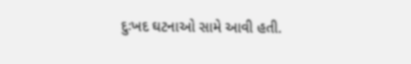દુઃખદ ઘટનાઓ સામે આવી હતી.